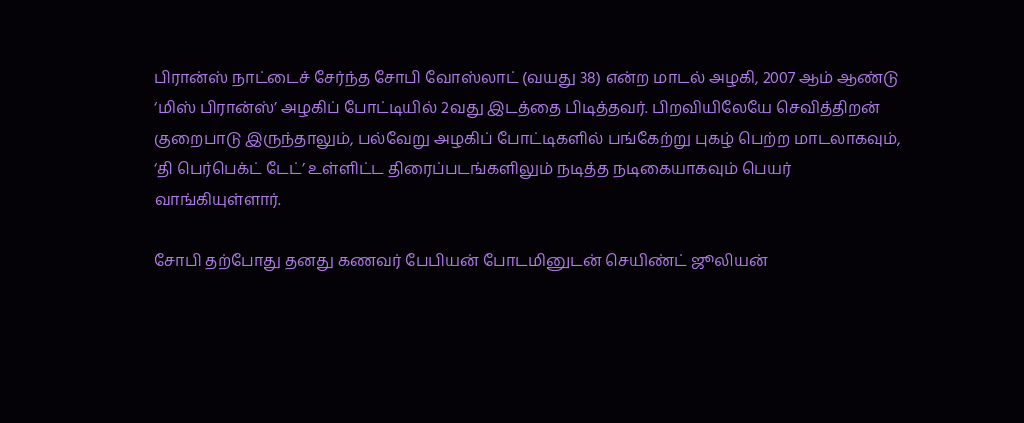பிரான்ஸ் நாட்டைச் சேர்ந்த சோபி வோஸ்லாட் (வயது 38) என்ற மாடல் அழகி, 2007 ஆம் ஆண்டு ‘மிஸ் பிரான்ஸ்’ அழகிப் போட்டியில் 2வது இடத்தை பிடித்தவர். பிறவியிலேயே செவித்திறன் குறைபாடு இருந்தாலும், பல்வேறு அழகிப் போட்டிகளில் பங்கேற்று புகழ் பெற்ற மாடலாகவும், ‘தி பெர்பெக்ட் டேட்’ உள்ளிட்ட திரைப்படங்களிலும் நடித்த நடிகையாகவும் பெயர் வாங்கியுள்ளார்.

சோபி தற்போது தனது கணவர் பேபியன் போடமினுடன் செயிண்ட் ஜூலியன்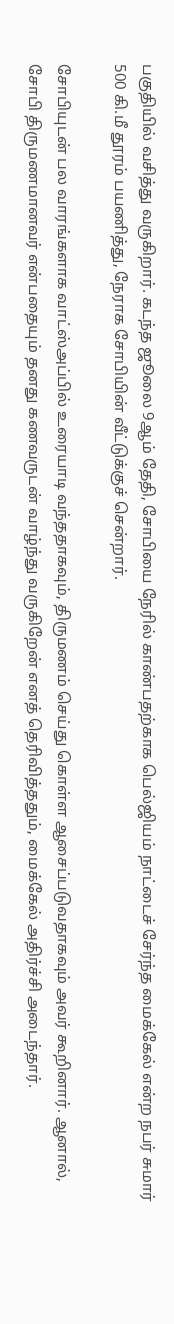பகுதியில் வசித்து வருகிறார். கடந்த ஜூலை 9ஆம் தேதி, சோபியை நேரில் காண்பதற்காக பெல்ஜியம் நாட்டைச் சேர்ந்த மைக்கேல் என்ற நபர் சுமார் 500 கி.மீ தூரம் பயணித்து, நேராக சோபியின் வீட்டுக்குச் சென்றார்.

சோபியுடன் பல வாரங்களாக வாட்ஸ்அப்பில் உரையாடி வந்ததாகவும், திருமணம் செய்து கொள்ள ஆசைப்படுவதாகவும் அவர் கூறினார். ஆனால், சோபி திருமணமானவர் என்பதையும் தனது கணவருடன் வாழ்ந்து வருகிறேன் எனத் தெரிவித்ததும், மைக்கேல் அதிர்ச்சி அடைந்தார்.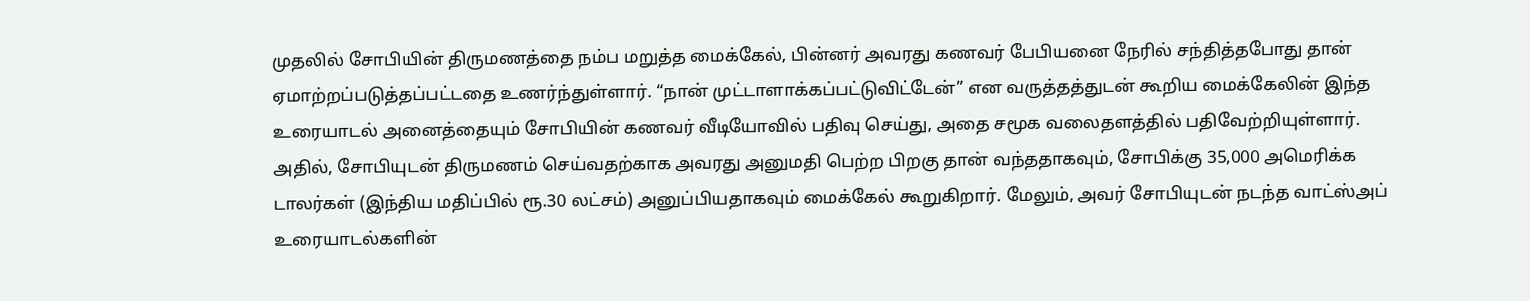முதலில் சோபியின் திருமணத்தை நம்ப மறுத்த மைக்கேல், பின்னர் அவரது கணவர் பேபியனை நேரில் சந்தித்தபோது தான் ஏமாற்றப்படுத்தப்பட்டதை உணர்ந்துள்ளார். “நான் முட்டாளாக்கப்பட்டுவிட்டேன்” என வருத்தத்துடன் கூறிய மைக்கேலின் இந்த உரையாடல் அனைத்தையும் சோபியின் கணவர் வீடியோவில் பதிவு செய்து, அதை சமூக வலைதளத்தில் பதிவேற்றியுள்ளார். அதில், சோபியுடன் திருமணம் செய்வதற்காக அவரது அனுமதி பெற்ற பிறகு தான் வந்ததாகவும், சோபிக்கு 35,000 அமெரிக்க டாலர்கள் (இந்திய மதிப்பில் ரூ.30 லட்சம்) அனுப்பியதாகவும் மைக்கேல் கூறுகிறார். மேலும், அவர் சோபியுடன் நடந்த வாட்ஸ்அப் உரையாடல்களின்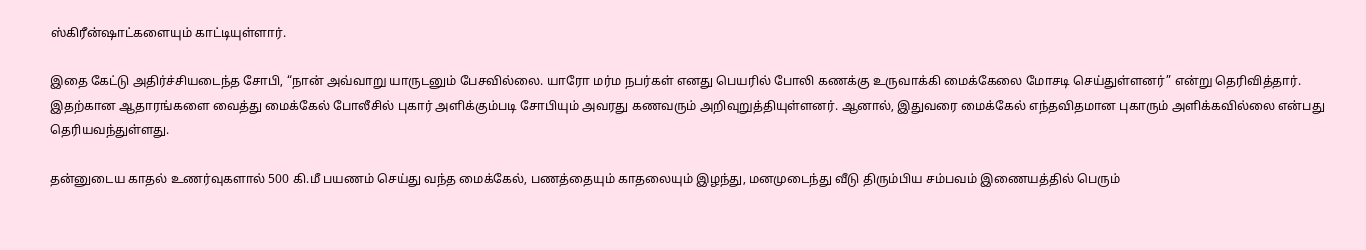ஸ்கிரீன்ஷாட்களையும் காட்டியுள்ளார்.

இதை கேட்டு அதிர்ச்சியடைந்த சோபி, “நான் அவ்வாறு யாருடனும் பேசவில்லை. யாரோ மர்ம நபர்கள் எனது பெயரில் போலி கணக்கு உருவாக்கி மைக்கேலை மோசடி செய்துள்ளனர்” என்று தெரிவித்தார். இதற்கான ஆதாரங்களை வைத்து மைக்கேல் போலீசில் புகார் அளிக்கும்படி சோபியும் அவரது கணவரும் அறிவுறுத்தியுள்ளனர். ஆனால், இதுவரை மைக்கேல் எந்தவிதமான புகாரும் அளிக்கவில்லை என்பது தெரியவந்துள்ளது.

தன்னுடைய காதல் உணர்வுகளால் 500 கி.மீ பயணம் செய்து வந்த மைக்கேல், பணத்தையும் காதலையும் இழந்து, மனமுடைந்து வீடு திரும்பிய சம்பவம் இணையத்தில் பெரும்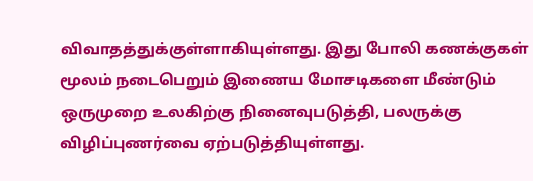விவாதத்துக்குள்ளாகியுள்ளது. இது போலி கணக்குகள் மூலம் நடைபெறும் இணைய மோசடிகளை மீண்டும் ஒருமுறை உலகிற்கு நினைவுபடுத்தி, பலருக்கு விழிப்புணர்வை ஏற்படுத்தியுள்ளது.